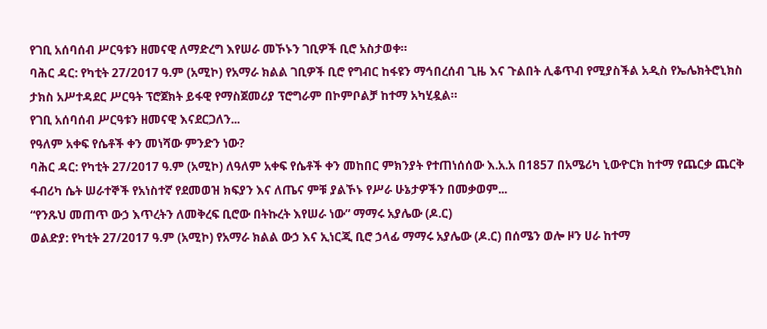የገቢ አሰባሰብ ሥርዓቱን ዘመናዊ ለማድረግ እየሠራ መኾኑን ገቢዎች ቢሮ አስታወቀ።
ባሕር ዳር: የካቲት 27/2017 ዓ.ም (አሚኮ) የአማራ ክልል ገቢዎች ቢሮ የግብር ከፋዩን ማኅበረሰብ ጊዜ እና ጉልበት ሊቆጥብ የሚያስችል አዲስ የኤሌክትሮኒክስ ታክስ አሥተዳደር ሥርዓት ፕሮጀክት ይፋዊ የማስጀመሪያ ፕሮግራም በኮምቦልቻ ከተማ አካሂዷል።
የገቢ አሰባሰብ ሥርዓቱን ዘመናዊ እናደርጋለን...
የዓለም አቀፍ የሴቶች ቀን መነሻው ምንድን ነው?
ባሕር ዳር: የካቲት 27/2017 ዓ.ም (አሚኮ) ለዓለም አቀፍ የሴቶች ቀን መከበር ምክንያት የተጠነሰሰው እ.አ.አ በ1857 በአሜሪካ ኒውዮርክ ከተማ የጨርቃ ጨርቅ ፋብሪካ ሴት ሠራተኞች የአነስተኛ የደመወዝ ክፍያን እና ለጤና ምቹ ያልኾኑ የሥራ ሁኔታዎችን በመቃወም...
“የንጹህ መጠጥ ውኃ እጥረትን ለመቅረፍ ቢሮው በትኩረት እየሠራ ነው” ማማሩ አያሌው (ዶ.ር)
ወልድያ: የካቲት 27/2017 ዓ.ም (አሚኮ) የአማራ ክልል ውኃ እና ኢነርጂ ቢሮ ኃላፊ ማማሩ አያሌው (ዶ.ር) በሰሜን ወሎ ዞን ሀራ ከተማ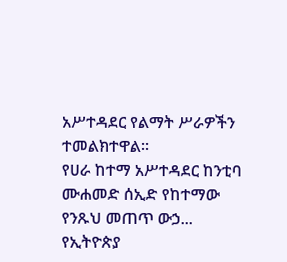አሥተዳደር የልማት ሥራዎችን ተመልክተዋል።
የሀራ ከተማ አሥተዳደር ከንቲባ ሙሐመድ ሰኢድ የከተማው የንጹህ መጠጥ ውኃ...
የኢትዮጵያ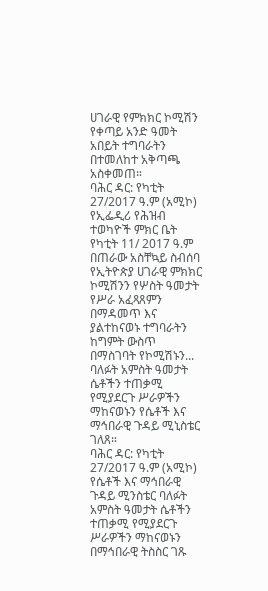ሀገራዊ የምክክር ኮሚሽን የቀጣይ አንድ ዓመት አበይት ተግባራትን በተመለከተ አቅጣጫ አስቀመጠ።
ባሕር ዳር: የካቲት 27/2017 ዓ.ም (አሚኮ) የኢፌዲሪ የሕዝብ ተወካዮች ምክር ቤት የካቲት 11/ 2017 ዓ.ም በጠራው አስቸኳይ ስብሰባ የኢትዮጵያ ሀገራዊ ምክክር ኮሚሽንን የሦስት ዓመታት የሥራ አፈጻጸምን በማዳመጥ እና ያልተከናወኑ ተግባራትን ከግምት ውስጥ በማስገባት የኮሚሽኑን...
ባለፉት አምስት ዓመታት ሴቶችን ተጠቃሚ የሚያደርጉ ሥራዎችን ማከናወኑን የሴቶች እና ማኅበራዊ ጉዳይ ሚኒስቴር ገለጸ።
ባሕር ዳር: የካቲት 27/2017 ዓ.ም (አሚኮ)
የሴቶች እና ማኅበራዊ ጉዳይ ሚንስቴር ባለፉት አምስት ዓመታት ሴቶችን ተጠቃሚ የሚያደርጉ ሥራዎችን ማከናወኑን በማኅበራዊ ትስስር ገጹ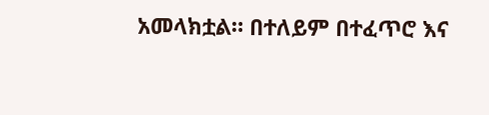አመላክቷል። በተለይም በተፈጥሮ እና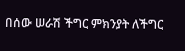በሰው ሠራሽ ችግር ምክንያት ለችግር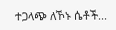ተጋላጭ ለኾኑ ሴቶች...